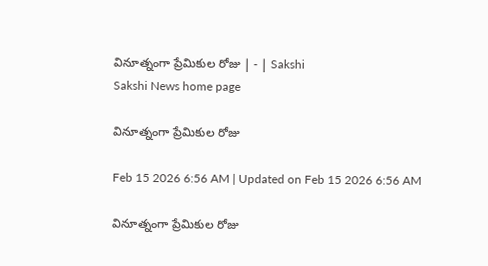వినూత్నంగా ప్రేమికుల రోజు | - | Sakshi
Sakshi News home page

వినూత్నంగా ప్రేమికుల రోజు

Feb 15 2026 6:56 AM | Updated on Feb 15 2026 6:56 AM

వినూత్నంగా ప్రేమికుల రోజు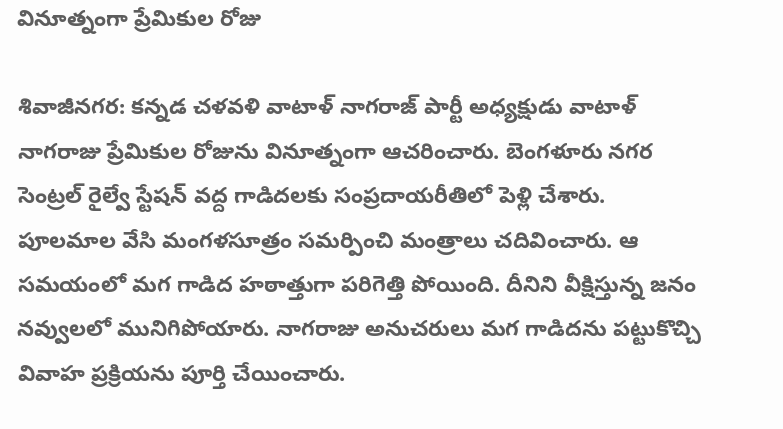వినూత్నంగా ప్రేమికుల రోజు

శివాజీనగర: కన్నడ చళవళి వాటాళ్‌ నాగరాజ్‌ పార్టీ అధ్యక్షుడు వాటాళ్‌ నాగరాజు ప్రేమికుల రోజును వినూత్నంగా ఆచరించారు. బెంగళూరు నగర సెంట్రల్‌ రైల్వే స్టేషన్‌ వద్ద గాడిదలకు సంప్రదాయరీతిలో పెళ్లి చేశారు. పూలమాల వేసి మంగళసూత్రం సమర్పించి మంత్రాలు చదివించారు. ఆ సమయంలో మగ గాడిద హఠాత్తుగా పరిగెత్తి పోయింది. దీనిని వీక్షిస్తున్న జనం నవ్వులలో మునిగిపోయారు. నాగరాజు అనుచరులు మగ గాడిదను పట్టుకొచ్చి వివాహ ప్రక్రియను పూర్తి చేయించారు.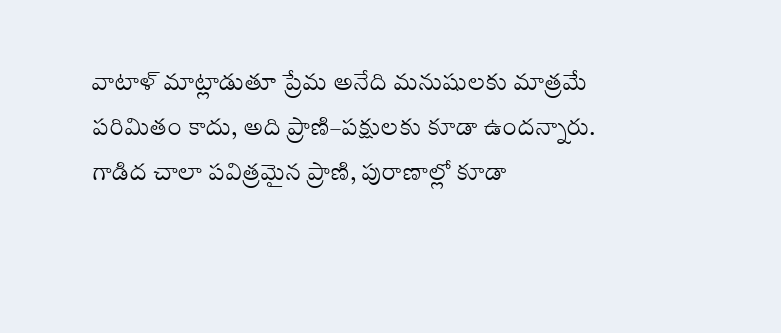వాటాళ్‌ మాట్లాడుతూ ప్రేమ అనేది మనుషులకు మాత్రమే పరిమితం కాదు, అది ప్రాణి–పక్షులకు కూడా ఉందన్నారు. గాడిద చాలా పవిత్రమైన ప్రాణి, పురాణాల్లో కూడా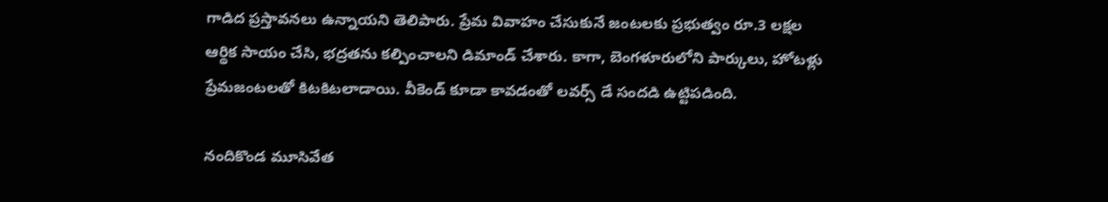గాడిద ప్రస్తావనలు ఉన్నాయని తెలిపారు. ప్రేమ వివాహం చేసుకునే జంటలకు ప్రభుత్వం రూ.3 లక్షల ఆర్థిక సాయం చేసి, భద్రతను కల్పించాలని డిమాండ్‌ చేశారు. కాగా, బెంగళూరులోని పార్కులు, హోటళ్లు ప్రేమజంటలతో కిటకిటలాడాయి. వీకెండ్‌ కూడా కావడంతో లవర్స్‌ డే సందడి ఉట్టిపడింది.

నందికొండ మూసివేత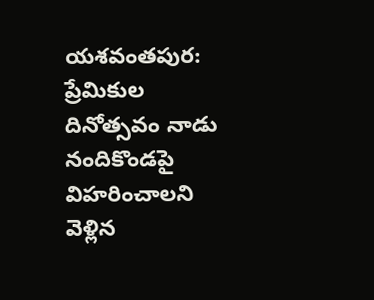యశవంతపుర: ప్రేమికుల దినోత్సవం నాడు నందికొండపై విహరించాలని వెళ్లిన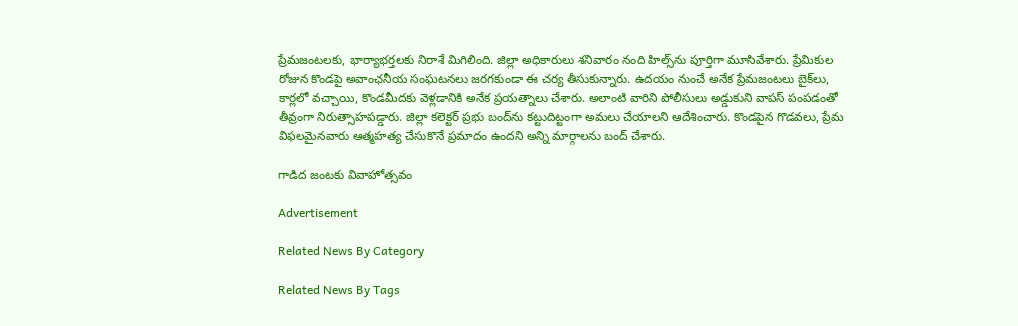ప్రేమజంటలకు, భార్యాభర్తలకు నిరాశే మిగిలింది. జిల్లా అధికారులు శనివారం నంది హిల్స్‌ను పూర్తిగా మూసివేశారు. ప్రేమికుల రోజున కొండపై అవాంఛనీయ సంఘటనలు జరగకుండా ఈ చర్య తీసుకున్నారు. ఉదయం నుంచే అనేక ప్రేమజంటలు బైక్‌లు, కార్లలో వచ్చాయి, కొండమీదకు వెళ్లడానికి అనేక ప్రయత్నాలు చేశారు. అలాంటి వారిని పోలీసులు అడ్డుకుని వాపస్‌ పంపడంతో తీవ్రంగా నిరుత్సాహపడ్డారు. జిల్లా కలెక్టర్‌ ప్రభు బంద్‌ను కట్టుదిట్టంగా అమలు చేయాలని ఆదేశించారు. కొండపైన గొడవలు, ప్రేమ విఫలమైనవారు ఆత్మహత్య చేసుకొనే ప్రమాదం ఉందని అన్ని మార్గాలను బంద్‌ చేశారు.

గాడిద జంటకు వివాహోత్సవం

Advertisement

Related News By Category

Related News By Tags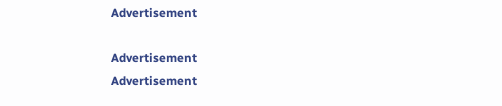Advertisement

Advertisement
Advertisement